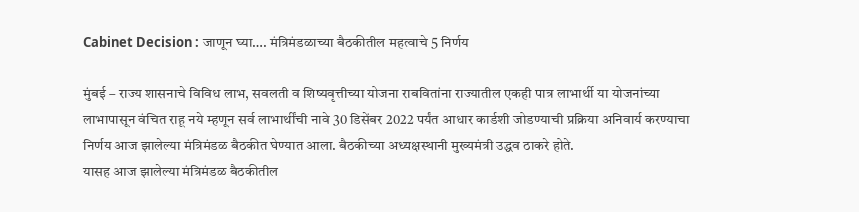Cabinet Decision : जाणून घ्या…. मंत्रिमंडळाच्या बैठकीतील महत्वाचे 5 निर्णय

मुंबई – राज्य शासनाचे विविध लाभ, सवलती व शिष्यवृत्तीच्या योजना राबवितांना राज्यातील एकही पात्र लाभार्थी या योजनांच्या लाभापासून वंचित राहू नये म्हणून सर्व लाभार्थींची नावे 30 डिसेंबर 2022 पर्यंत आधार कार्डशी जोडण्याची प्रक्रिया अनिवार्य करण्याचा निर्णय आज झालेल्या मंत्रिमंडळ बैठकीत घेण्यात आला. बैठकीच्या अध्यक्षस्थानी मुख्यमंत्री उद्धव ठाकरे होते.
यासह आज झालेल्या मंत्रिमंडळ बैठकीतील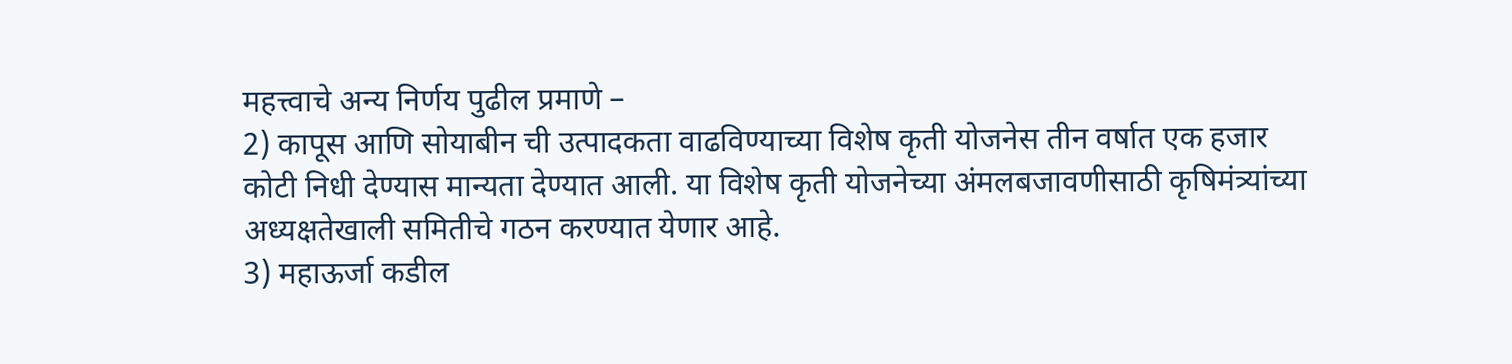महत्त्वाचे अन्य निर्णय पुढील प्रमाणे –
2) कापूस आणि सोयाबीन ची उत्पादकता वाढविण्याच्या विशेष कृती योजनेस तीन वर्षात एक हजार कोटी निधी देण्यास मान्यता देण्यात आली. या विशेष कृती योजनेच्या अंमलबजावणीसाठी कृषिमंत्र्यांच्या अध्यक्षतेखाली समितीचे गठन करण्यात येणार आहे.
3) महाऊर्जा कडील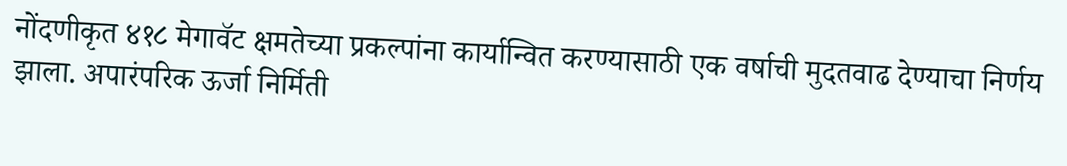नोंदणीकृत ४१८ मेगावॅट क्षमतेच्या प्रकल्पांना कार्यान्वित करण्यासाठी एक वर्षाची मुदतवाढ देण्याचा निर्णय झाला. अपारंपरिक ऊर्जा निर्मिती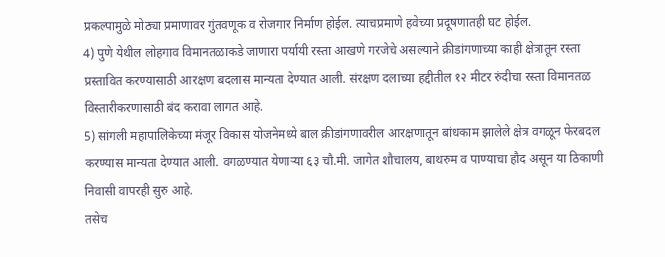प्रकल्पामुळे मोठ्या प्रमाणावर गुंतवणूक व रोजगार निर्माण होईल. त्याचप्रमाणे हवेच्या प्रदूषणातही घट होईल.
4) पुणे येथील लोहगाव विमानतळाकडे जाणारा पर्यायी रस्ता आखणे गरजेचे असल्याने क्रीडांगणाच्या काही क्षेत्रातून रस्ता प्रस्तावित करण्यासाठी आरक्षण बदलास मान्यता देण्यात आली. संरक्षण दलाच्या हद्दीतील १२ मीटर रुंदीचा रस्ता विमानतळ विस्तारीकरणासाठी बंद करावा लागत आहे.
5) सांगली महापालिकेच्या मंजूर विकास योजनेमध्ये बाल क्रीडांगणावरील आरक्षणातून बांधकाम झालेले क्षेत्र वगळून फेरबदल करण्यास मान्यता देण्यात आली. वगळण्यात येणाऱ्या ६३ चौ.मी. जागेत शौचालय, बाथरुम व पाण्याचा हौद असून या ठिकाणी निवासी वापरही सुरु आहे.
तसेच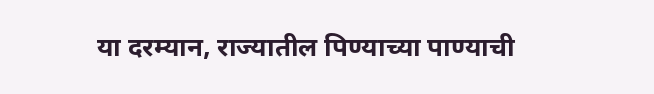या दरम्यान, राज्यातील पिण्याच्या पाण्याची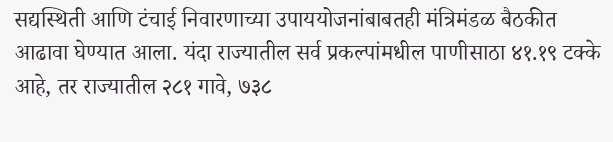सद्यस्थिती आणि टंचाई निवारणाच्या उपाययोजनांबाबतही मंत्रिमंडळ बैठकीत आढावा घेण्यात आला. यंदा राज्यातील सर्व प्रकल्पांमधील पाणीसाठा ४१.१९ टक्के आहे, तर राज्यातील २८१ गावे, ७३८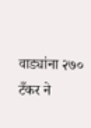वाड्यांना २७० टँकर ने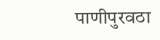पाणीपुरवठा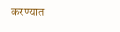करण्यात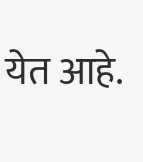येत आहे.